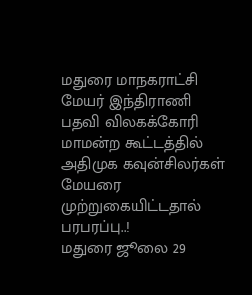மதுரை மாநகராட்சி மேயர் இந்திராணி பதவி விலகக்கோரி மாமன்ற கூட்டத்தில் அதிமுக கவுன்சிலர்கள் மேயரை முற்றுகையிட்டதால் பரபரப்பு..!
மதுரை ஜூலை 29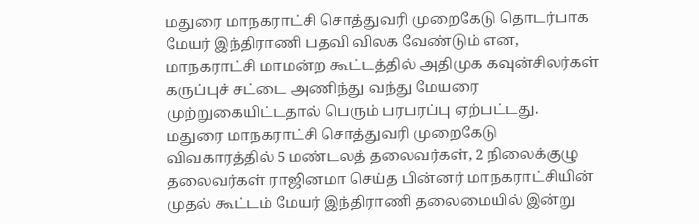மதுரை மாநகராட்சி சொத்துவரி முறைகேடு தொடர்பாக மேயர் இந்திராணி பதவி விலக வேண்டும் என, மாநகராட்சி மாமன்ற கூட்டத்தில் அதிமுக கவுன்சிலர்கள் கருப்புச் சட்டை அணிந்து வந்து மேயரை முற்றுகையிட்டதால் பெரும் பரபரப்பு ஏற்பட்டது.
மதுரை மாநகராட்சி சொத்துவரி முறைகேடு விவகாரத்தில் 5 மண்டலத் தலைவர்கள், 2 நிலைக்குழு தலைவர்கள் ராஜினமா செய்த பின்னர் மாநகராட்சியின் முதல் கூட்டம் மேயர் இந்திராணி தலைமையில் இன்று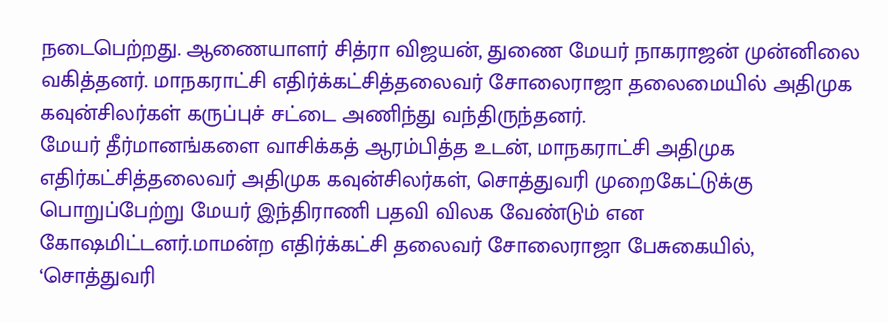நடைபெற்றது. ஆணையாளர் சித்ரா விஜயன், துணை மேயர் நாகராஜன் முன்னிலை வகித்தனர். மாநகராட்சி எதிர்க்கட்சித்தலைவர் சோலைராஜா தலைமையில் அதிமுக கவுன்சிலர்கள் கருப்புச் சட்டை அணிந்து வந்திருந்தனர்.
மேயர் தீர்மானங்களை வாசிக்கத் ஆரம்பித்த உடன், மாநகராட்சி அதிமுக எதிர்கட்சித்தலைவர் அதிமுக கவுன்சிலர்கள், சொத்துவரி முறைகேட்டுக்கு பொறுப்பேற்று மேயர் இந்திராணி பதவி விலக வேண்டும் என கோஷமிட்டனர்.மாமன்ற எதிர்க்கட்சி தலைவர் சோலைராஜா பேசுகையில், ‘சொத்துவரி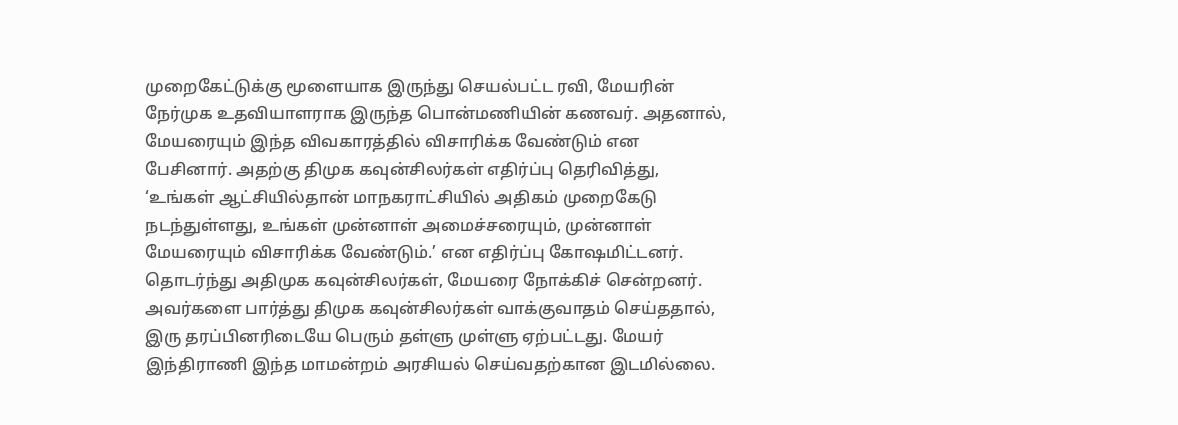முறைகேட்டுக்கு மூளையாக இருந்து செயல்பட்ட ரவி, மேயரின் நேர்முக உதவியாளராக இருந்த பொன்மணியின் கணவர். அதனால், மேயரையும் இந்த விவகாரத்தில் விசாரிக்க வேண்டும் என பேசினார். அதற்கு திமுக கவுன்சிலர்கள் எதிர்ப்பு தெரிவித்து, ‘உங்கள் ஆட்சியில்தான் மாநகராட்சியில் அதிகம் முறைகேடு நடந்துள்ளது, உங்கள் முன்னாள் அமைச்சரையும், முன்னாள் மேயரையும் விசாரிக்க வேண்டும்.’ என எதிர்ப்பு கோஷமிட்டனர்.
தொடர்ந்து அதிமுக கவுன்சிலர்கள், மேயரை நோக்கிச் சென்றனர். அவர்களை பார்த்து திமுக கவுன்சிலர்கள் வாக்குவாதம் செய்ததால், இரு தரப்பினரிடையே பெரும் தள்ளு முள்ளு ஏற்பட்டது. மேயர் இந்திராணி இந்த மாமன்றம் அரசியல் செய்வதற்கான இடமில்லை.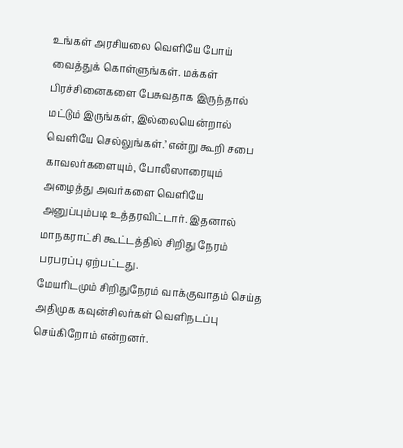உங்கள் அரசியலை வெளியே போய் வைத்துக் கொள்ளுங்கள். மக்கள் பிரச்சினைகளை பேசுவதாக இருந்தால் மட்டும் இருங்கள், இல்லையென்றால் வெளியே செல்லுங்கள்.’ என்று கூறி சபை காவலர்களையும், போலீஸாரையும் அழைத்து அவர்களை வெளியே அனுப்பும்படி உத்தரவிட்டார். இதனால் மாநகராட்சி கூட்டத்தில் சிறிது நேரம் பரபரப்பு ஏற்பட்டது.
மேயரிடமும் சிறிதுநேரம் வாக்குவாதம் செய்த அதிமுக கவுன்சிலர்கள் வெளிநடப்பு செய்கிறோம் என்றனர்.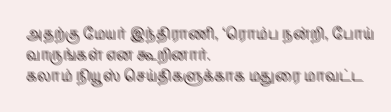அதற்கு மேயர் இந்திராணி, ‘ரொம்ப நன்றி, போய் வாருங்கள் என கூறினார்.
கலாம் நியூஸ் செய்திகளுக்காக மதுரை மாவட்ட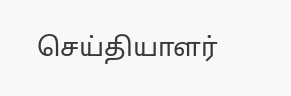செய்தியாளர்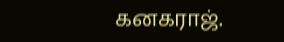கனகராஜ்.